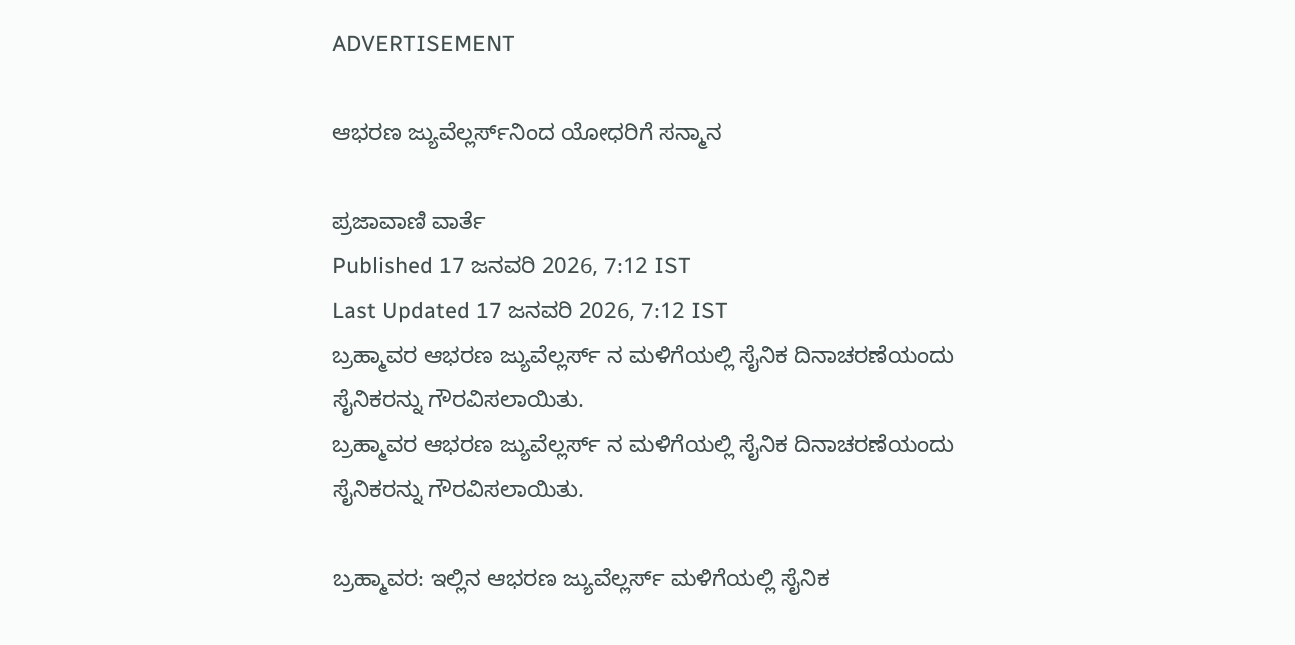ADVERTISEMENT

ಆಭರಣ ಜ್ಯುವೆಲ್ಲರ್ಸ್‌ನಿಂದ ಯೋಧರಿಗೆ ಸನ್ಮಾನ

ಪ್ರಜಾವಾಣಿ ವಾರ್ತೆ
Published 17 ಜನವರಿ 2026, 7:12 IST
Last Updated 17 ಜನವರಿ 2026, 7:12 IST
ಬ್ರಹ್ಮಾವರ ಆಭರಣ ಜ್ಯುವೆಲ್ಲರ್ಸ್ ನ ಮಳಿಗೆಯಲ್ಲಿ ಸೈನಿಕ ದಿನಾಚರಣೆಯಂದು ಸೈನಿಕರನ್ನು ಗೌರವಿಸಲಾಯಿತು.
ಬ್ರಹ್ಮಾವರ ಆಭರಣ ಜ್ಯುವೆಲ್ಲರ್ಸ್ ನ ಮಳಿಗೆಯಲ್ಲಿ ಸೈನಿಕ ದಿನಾಚರಣೆಯಂದು ಸೈನಿಕರನ್ನು ಗೌರವಿಸಲಾಯಿತು.

ಬ್ರಹ್ಮಾವರ: ಇಲ್ಲಿನ ಆಭರಣ ಜ್ಯುವೆಲ್ಲರ್ಸ್‌ ಮಳಿಗೆಯಲ್ಲಿ ಸೈನಿಕ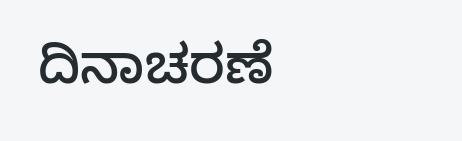ದಿನಾಚರಣೆ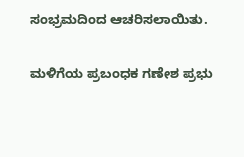ಸಂಭ್ರಮದಿಂದ ಆಚರಿಸಲಾಯಿತು.

ಮಳಿಗೆಯ ಪ್ರಬಂಧಕ ಗಣೇಶ ಪ್ರಭು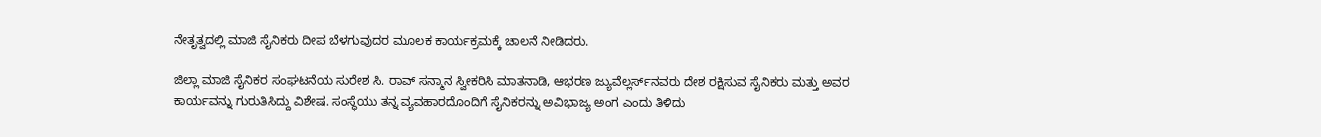ನೇತೃತ್ವದಲ್ಲಿ ಮಾಜಿ ಸೈನಿಕರು ದೀಪ ಬೆಳಗುವುದರ ಮೂಲಕ ಕಾರ್ಯಕ್ರಮಕ್ಕೆ ಚಾಲನೆ ನೀಡಿದರು.

ಜಿಲ್ಲಾ ಮಾಜಿ ಸೈನಿಕರ ಸಂಘಟನೆಯ ಸುರೇಶ ಸಿ. ರಾವ್ ಸನ್ಮಾನ ಸ್ವೀಕರಿಸಿ ಮಾತನಾಡಿ, ಆಭರಣ ಜ್ಯುವೆಲ್ಲರ್ಸ್‌ನವರು ದೇಶ ರಕ್ಷಿಸುವ ಸೈನಿಕರು ಮತ್ತು ಅವರ ಕಾರ್ಯವನ್ನು ಗುರುತಿಸಿದ್ದು ವಿಶೇಷ. ಸಂಸ್ಥೆಯು ತನ್ನ ವ್ಯವಹಾರದೊಂದಿಗೆ ಸೈನಿಕರನ್ನು ಅವಿಭಾಜ್ಯ ಅಂಗ ಎಂದು ತಿಳಿದು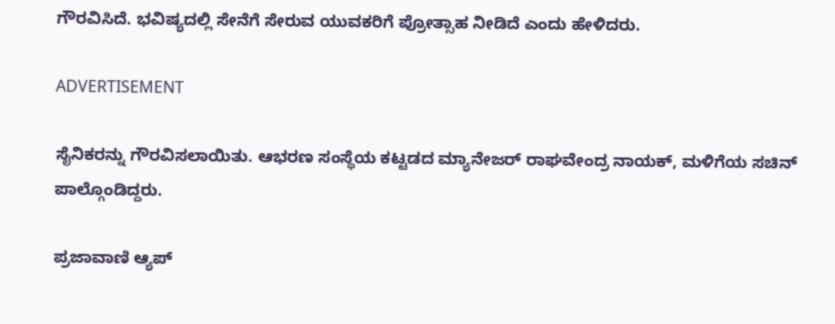ಗೌರವಿಸಿದೆ. ಭವಿಷ್ಯದಲ್ಲಿ ಸೇನೆಗೆ ಸೇರುವ ಯುವಕರಿಗೆ ಪ್ರೋತ್ಸಾಹ ನೀಡಿದೆ ಎಂದು ಹೇಳಿದರು.

ADVERTISEMENT

ಸೈನಿಕರನ್ನು ಗೌರವಿಸಲಾಯಿತು. ಆಭರಣ ಸಂಸ್ಥೆಯ ಕಟ್ಟಡದ ಮ್ಯಾನೇಜರ್ ರಾಘವೇಂದ್ರ ನಾಯಕ್, ಮಳಿಗೆಯ ಸಚಿನ್ ಪಾಲ್ಗೊಂಡಿದ್ದರು.

ಪ್ರಜಾವಾಣಿ ಆ್ಯಪ್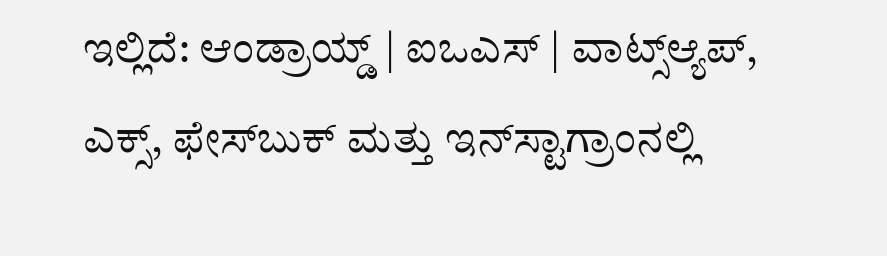ಇಲ್ಲಿದೆ: ಆಂಡ್ರಾಯ್ಡ್ | ಐಒಎಸ್ | ವಾಟ್ಸ್ಆ್ಯಪ್, ಎಕ್ಸ್, ಫೇಸ್‌ಬುಕ್ ಮತ್ತು ಇನ್‌ಸ್ಟಾಗ್ರಾಂನಲ್ಲಿ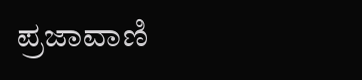ಪ್ರಜಾವಾಣಿ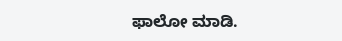ಫಾಲೋ ಮಾಡಿ.